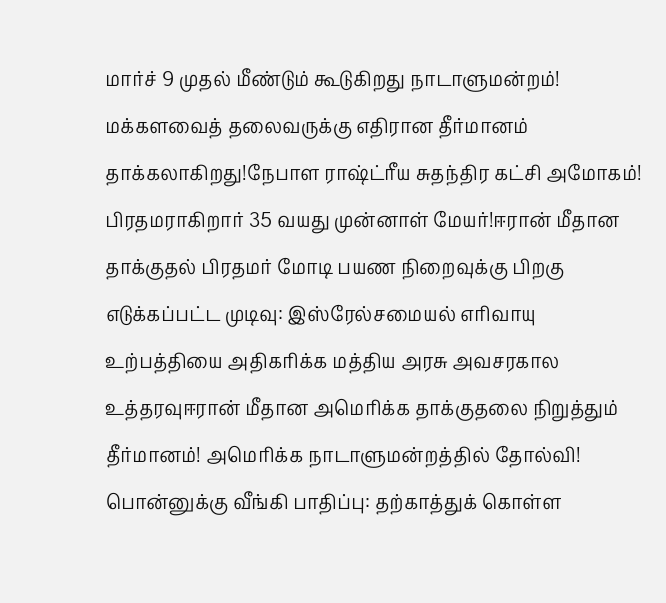மார்ச் 9 முதல் மீண்டும் கூடுகிறது நாடாளுமன்றம்! மக்களவைத் தலைவருக்கு எதிரான தீர்மானம் தாக்கலாகிறது!நேபாள ராஷ்ட்ரீய சுதந்திர கட்சி அமோகம்! பிரதமராகிறார் 35 வயது முன்னாள் மேயர்!ஈரான் மீதான தாக்குதல் பிரதமர் மோடி பயண நிறைவுக்கு பிறகு எடுக்கப்பட்ட முடிவு: இஸ்ரேல்சமையல் எரிவாயு உற்பத்தியை அதிகரிக்க மத்திய அரசு அவசரகால உத்தரவுஈரான் மீதான அமெரிக்க தாக்குதலை நிறுத்தும் தீர்மானம்! அமெரிக்க நாடாளுமன்றத்தில் தோல்வி! பொன்னுக்கு வீங்கி பாதிப்பு: தற்காத்துக் கொள்ள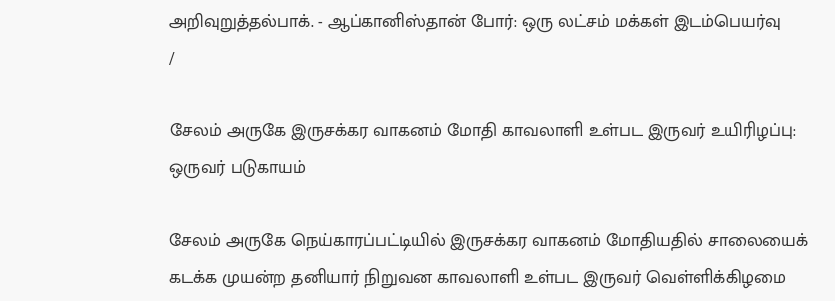அறிவுறுத்தல்பாக். - ஆப்கானிஸ்தான் போர்: ஒரு லட்சம் மக்கள் இடம்பெயர்வு
/

சேலம் அருகே இருசக்கர வாகனம் மோதி காவலாளி உள்பட இருவர் உயிரிழப்பு: ஒருவர் படுகாயம்

சேலம் அருகே நெய்காரப்பட்டியில் இருசக்கர வாகனம் மோதியதில் சாலையைக் கடக்க முயன்ற தனியார் நிறுவன காவலாளி உள்பட இருவர் வெள்ளிக்கிழமை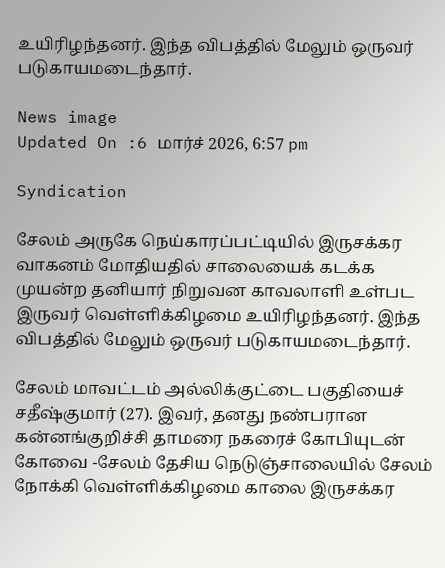உயிரிழந்தனர். இந்த விபத்தில் மேலும் ஒருவர் படுகாயமடைந்தார்.

News image
Updated On :6 மார்ச் 2026, 6:57 pm

Syndication

சேலம் அருகே நெய்காரப்பட்டியில் இருசக்கர வாகனம் மோதியதில் சாலையைக் கடக்க முயன்ற தனியார் நிறுவன காவலாளி உள்பட இருவர் வெள்ளிக்கிழமை உயிரிழந்தனர். இந்த விபத்தில் மேலும் ஒருவர் படுகாயமடைந்தார்.

சேலம் மாவட்டம் அல்லிக்குட்டை பகுதியைச் சதீஷ்குமார் (27). இவர், தனது நண்பரான கன்னங்குறிச்சி தாமரை நகரைச் கோபியுடன் கோவை -சேலம் தேசிய நெடுஞ்சாலையில் சேலம் நோக்கி வெள்ளிக்கிழமை காலை இருசக்கர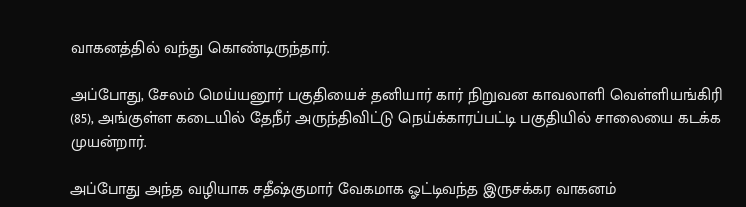வாகனத்தில் வந்து கொண்டிருந்தார்.

அப்போது, சேலம் மெய்யனூர் பகுதியைச் தனியார் கார் நிறுவன காவலாளி வெள்ளியங்கிரி (85), அங்குள்ள கடையில் தேநீர் அருந்திவிட்டு நெய்க்காரப்பட்டி பகுதியில் சாலையை கடக்க முயன்றார்.

அப்போது அந்த வழியாக சதீஷ்குமார் வேகமாக ஓட்டிவந்த இருசக்கர வாகனம்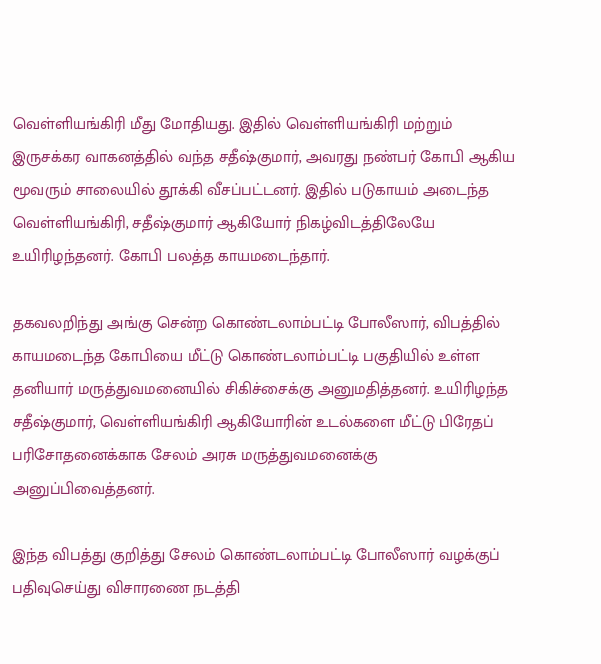வெள்ளியங்கிரி மீது மோதியது. இதில் வெள்ளியங்கிரி மற்றும் இருசக்கர வாகனத்தில் வந்த சதீஷ்குமார், அவரது நண்பர் கோபி ஆகிய மூவரும் சாலையில் தூக்கி வீசப்பட்டனர். இதில் படுகாயம் அடைந்த வெள்ளியங்கிரி, சதீஷ்குமார் ஆகியோர் நிகழ்விடத்திலேயே உயிரிழந்தனர். கோபி பலத்த காயமடைந்தார்.

தகவலறிந்து அங்கு சென்ற கொண்டலாம்பட்டி போலீஸார், விபத்தில் காயமடைந்த கோபியை மீட்டு கொண்டலாம்பட்டி பகுதியில் உள்ள தனியார் மருத்துவமனையில் சிகிச்சைக்கு அனுமதித்தனர். உயிரிழந்த சதீஷ்குமார், வெள்ளியங்கிரி ஆகியோரின் உடல்களை மீட்டு பிரேதப் பரிசோதனைக்காக சேலம் அரசு மருத்துவமனைக்கு அனுப்பிவைத்தனர்.

இந்த விபத்து குறித்து சேலம் கொண்டலாம்பட்டி போலீஸார் வழக்குப் பதிவுசெய்து விசாரணை நடத்தி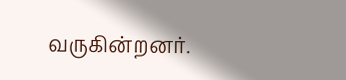வருகின்றனர்.